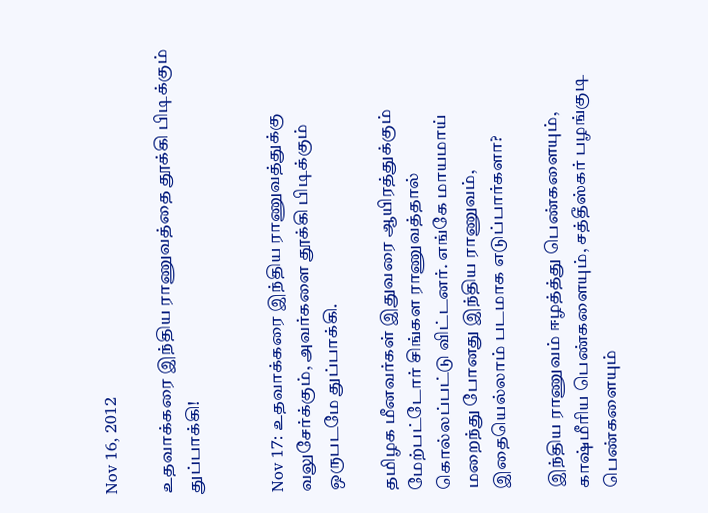Nov 16, 2012

உதவாக்கரை இந்திய ராணுவத்தை தூக்கி பிடிக்கும் துப்பாக்கி!


Nov 17: உதவாக்கரை இந்திய ராணுவத்துக்கு வலுசேர்க்கும், அவர்களை தூக்கி பிடிக்கும் ஒருபடமே துப்பாக்கி.

தமிழக மீனவர்கள் இதுவரை ஆயிரத்துக்கும் மேற்பட்டோர் சிங்கள ராணுவத்தால் கொல்லப்பட்டு விட்டனர். எங்கே மாயமாய் மறைந்து போனது இந்திய ராணுவம், இதையெல்லாம் படமாக எடுப்பார்களா?

இந்திய ராணுவம் ஈழத்த்து பெண்களையும், காஷ்மீரிய பெண்களையும், சத்தீஸ்கர் பழங்குடி பெண்களையும்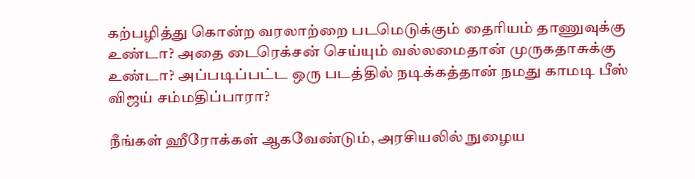கற்பழித்து கொன்ற வரலாற்றை படமெடுக்கும் தைரியம் தாணுவுக்கு உண்டா? அதை டைரெக்சன் செய்யும் வல்லமைதான் முருகதாசுக்கு உண்டா? அப்படிப்பட்ட ஒரு படத்தில் நடிக்கத்தான் நமது காமடி பீஸ் விஜய் சம்மதிப்பாரா?

நீங்கள் ஹீரோக்கள் ஆகவேண்டும், அரசியலில் நுழைய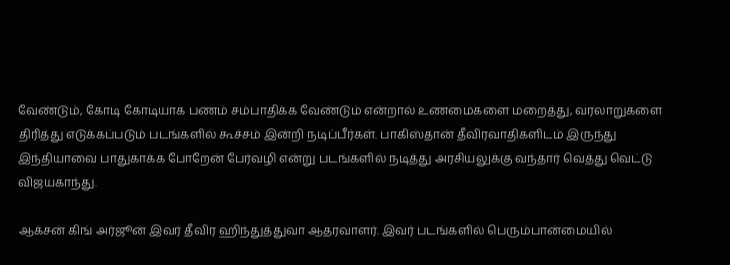வேண்டும், கோடி கோடியாக பணம் சம்பாதிக்க வேண்டும் என்றால் உணமைகளை மறைத்து, வரலாறுகளை திரித்து எடுக்கப்படும் படங்களில் கூச்சம் இன்றி நடிப்பீர்கள். பாகிஸ்தான் தீவிரவாதிகளிடம் இருந்து இந்தியாவை பாதுகாக்க போறேன் பேர்வழி என்று படங்களில் நடித்து அரசியலுக்கு வந்தார் வெத்து வெட்டு விஜயகாந்து.

ஆக்சன் கிங் அர்ஜூன் இவர் தீவிர ஹிந்துத்துவா ஆதரவாளர். இவர் படங்களில் பெரும்பான்மையில்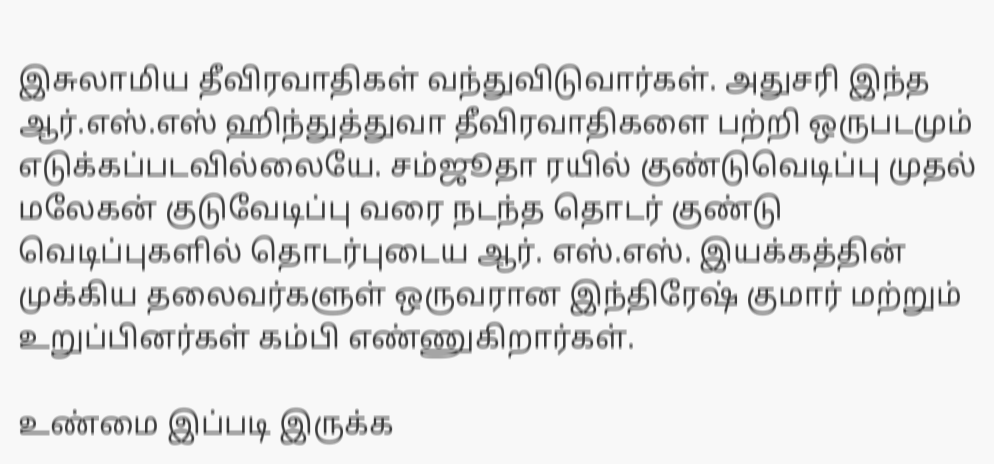இசுலாமிய தீவிரவாதிகள் வந்துவிடுவார்கள். அதுசரி இந்த ஆர்.எஸ்.எஸ் ஹிந்துத்துவா தீவிரவாதிகளை பற்றி ஒருபடமும் எடுக்கப்படவில்லையே. சம்ஜூதா ரயில் குண்டுவெடிப்பு முதல் மலேகன் குடுவேடிப்பு வரை நடந்த தொடர் குண்டு வெடிப்புகளில் தொடர்புடைய ஆர். எஸ்.எஸ். இயக்கத்தின் முக்கிய தலைவர்களுள் ஒருவரான இந்திரேஷ் குமார் மற்றும் உறுப்பினர்கள் கம்பி எண்ணுகிறார்கள்.

உண்மை இப்படி இருக்க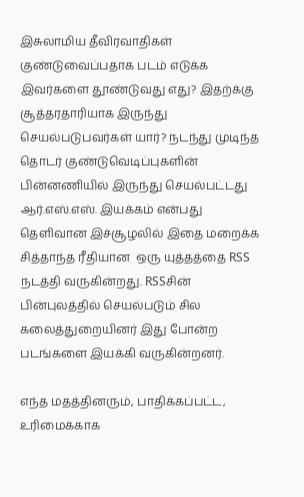இசுலாமிய தீவிரவாதிகள் குண்டுவைப்பதாக படம் எடுக்க இவர்களை தூண்டுவது எது? இதற்க்கு சூத்தரதாரியாக இருந்து செயல்படுபவர்கள் யார்? நடந்து முடிந்த தொடர் குண்டுவெடிப்புகளின் பின்னணியில் இருந்து செயல்பட்டது ஆர்.எஸ்.எஸ். இயக்கம் என்பது தெளிவான இச்சூழலில் இதை மறைக்க சித்தாந்த ரீதியான  ஒரு யுத்தத்தை RSS நடத்தி வருகின்றது. RSSசின் பின்புலத்தில் செயல்படும் சில கலைத்துறையினர் இது போன்ற படங்களை இயக்கி வருகின்றனர்.

எந்த மதத்தினரும், பாதிக்கப்பட்ட, உரிமைக்காக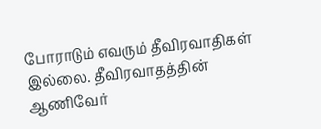போராடும் எவரும் தீவிரவாதிகள் இல்லை. தீவிரவாதத்தின் ஆணிவேர்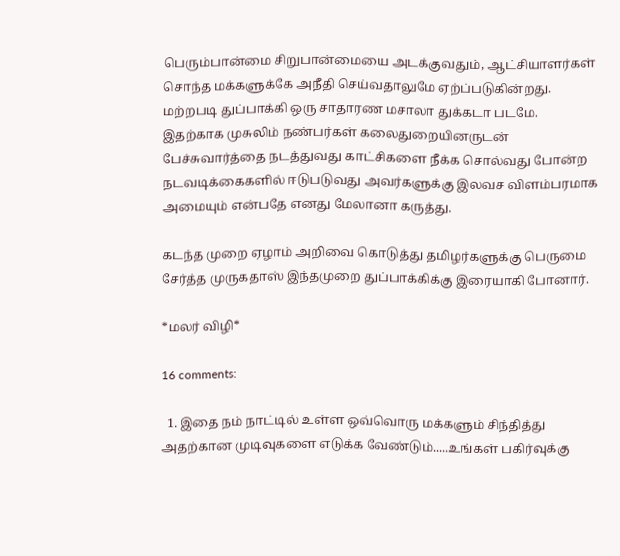பெரும்பான்மை சிறுபான்மையை அடக்குவதும், ஆட்சியாளர்கள் சொந்த மக்களுக்கே அநீதி செய்வதாலுமே ஏற்ப்படுகின்றது. மற்றபடி துப்பாக்கி ஒரு சாதாரண மசாலா துக்கடா படமே. இதற்காக முசுலிம் நண்பர்கள் கலைதுறையினருடன் பேச்சுவார்த்தை நடத்துவது காட்சிகளை நீக்க சொல்வது போன்ற நடவடிக்கைகளில் ஈடுபடுவது அவர்களுக்கு இலவச விளம்பரமாக அமையும் என்பதே எனது மேலானா கருத்து.

கடந்த முறை ஏழாம் அறிவை கொடுத்து தமிழர்களுக்கு பெருமை சேர்த்த முருகதாஸ் இந்தமுறை துப்பாக்கிக்கு இரையாகி போனார்.

*மலர் விழி*

16 comments:

  1. இதை நம் நாட்டில் உள்ள ஒவ்வொரு மக்களும் சிந்தித்து அதற்கான முடிவுகளை எடுக்க வேண்டும்.....உங்கள் பகிர்வுக்கு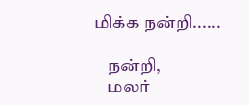மிக்க நன்றி......

    நன்றி,
    மலர்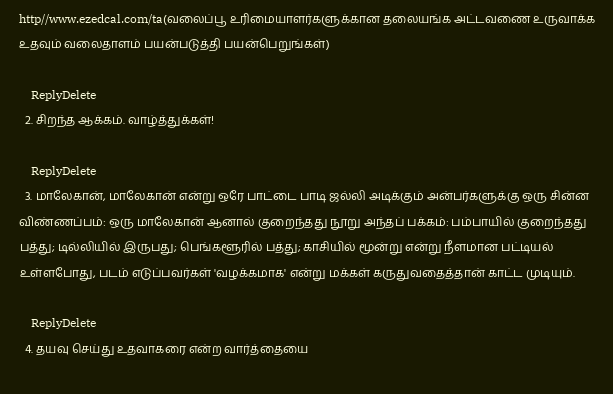http//www.ezedcal.com/ta(வலைப்பூ உரிமையாளர்களுக்கான தலையங்க அட்டவணை உருவாக்க உதவும் வலைதாளம் பயன்படுத்தி பயன்பெறுங்கள்)

    ReplyDelete
  2. சிறந்த ஆக்கம். வாழ்த்துக்கள்!

    ReplyDelete
  3. மாலேகான், மாலேகான் என்று ஒரே பாட்டை பாடி ஜல்லி அடிக்கும் அன்பர்களுக்கு ஒரு சின்ன விண்ணப்பம்: ஒரு மாலேகான் ஆனால் குறைந்தது நூறு அந்தப் பக்கம்: பம்பாயில் குறைந்தது பத்து; டில்லியில் இருபது; பெங்களூரில் பத்து; காசியில் மூன்று என்று நீளமான பட்டியல் உள்ளபோது, படம் எடுப்பவர்கள் 'வழக்கமாக' என்று மக்கள் கருதுவதைத்தான் காட்ட முடியும்.

    ReplyDelete
  4. தயவு செய்து உதவாகரை என்ற வார்த்தையை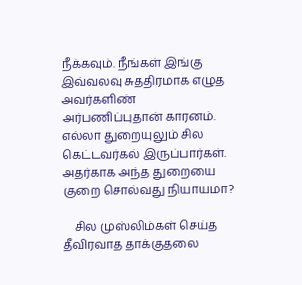நீக்கவும். நீங்கள் இங்கு இவ்வலவு சுததிரமாக எழுத அவர்களிண் அர்பணிப்புதான் காரனம். எல்லா துறையுலும் சில கெட்டவர்கல் இருப்பார்கள். அதர்காக அந்த துறையை குறை சொல்வது நியாயமா?

    சில முஸ்லிம்கள் செய்த தீவிரவாத தாக்குதலை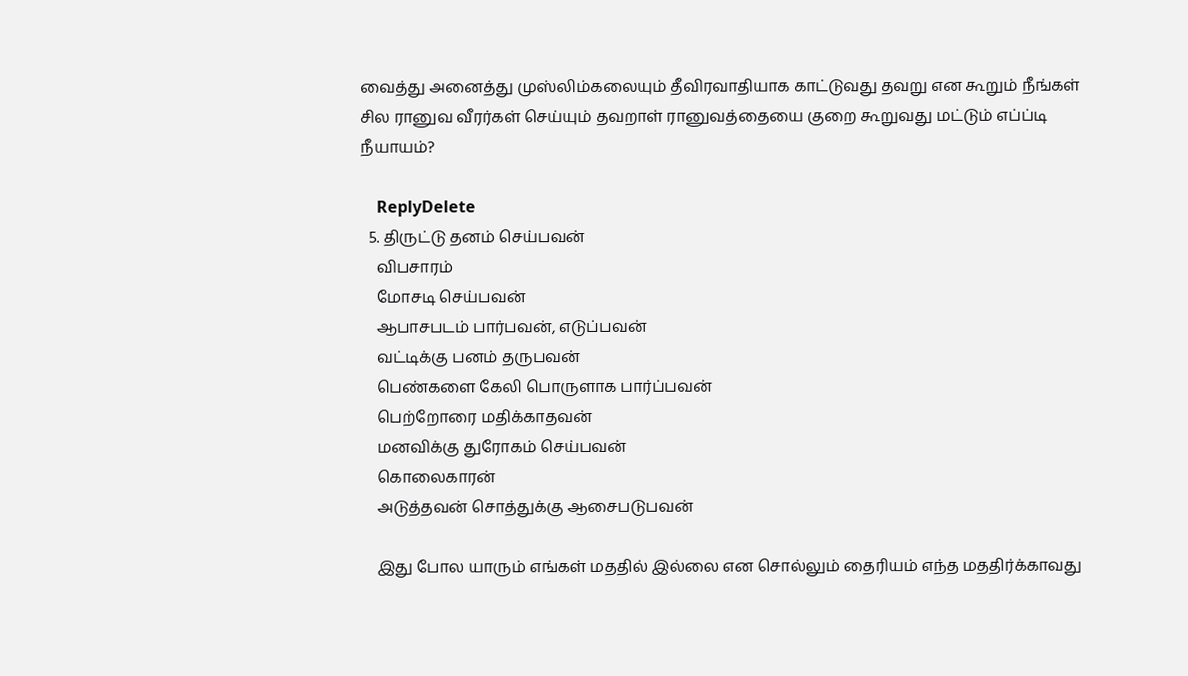வைத்து அனைத்து முஸ்லிம்கலையும் தீவிரவாதியாக காட்டுவது தவறு என கூறும் நீங்கள் சில ரானுவ வீரர்கள் செய்யும் தவறாள் ரானுவத்தையை குறை கூறுவது மட்டும் எப்ப்டி நீயாயம்?

    ReplyDelete
  5. திருட்டு தனம் செய்பவன்
    விபசாரம்
    மோசடி செய்பவன்
    ஆபாசபடம் பார்பவன், எடுப்பவன்
    வட்டிக்கு பனம் தருபவன்
    பெண்களை கேலி பொருளாக பார்ப்பவன்
    பெற்றோரை மதிக்காதவன்
    மனவிக்கு துரோகம் செய்பவன்
    கொலைகாரன்
    அடுத்தவன் சொத்துக்கு ஆசைபடுபவன்

    இது போல யாரும் எங்கள் மததில் இல்லை என சொல்லும் தைரியம் எந்த மததிர்க்காவது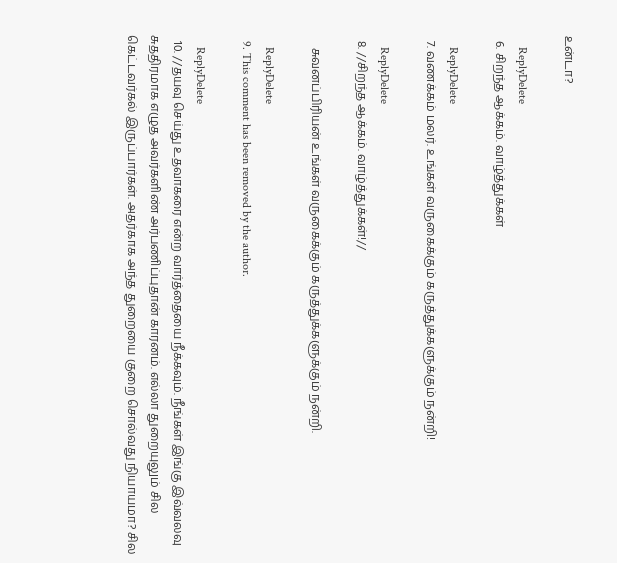உன்டா?

    ReplyDelete
  6. சிறந்த ஆக்கம். வாழ்த்துக்கள்

    ReplyDelete
  7. வணக்கம் மலர். உங்கள் வருகைக்கும் கருத்துக்களுக்கும் நன்றி!

    ReplyDelete
  8. //சிறந்த ஆக்கம். வாழ்த்துக்கள்!//

    சுவனப்பிரியன் உங்கள் வருகைக்கும் கருத்துக்களுக்கும் நன்றி.

    ReplyDelete
  9. This comment has been removed by the author.

    ReplyDelete
  10. //தயவு செய்து உதவாகரை என்ற வார்த்தையை நீக்கவும். நீங்கள் இங்கு இவ்வலவு சுததிரமாக எழுத அவர்களிண் அர்பணிப்புதான் காரனம். எல்லா துறையுலும் சில கெட்டவர்கல் இருப்பார்கள். அதர்காக அந்த துறையை குறை சொல்வது நியாயமா? சில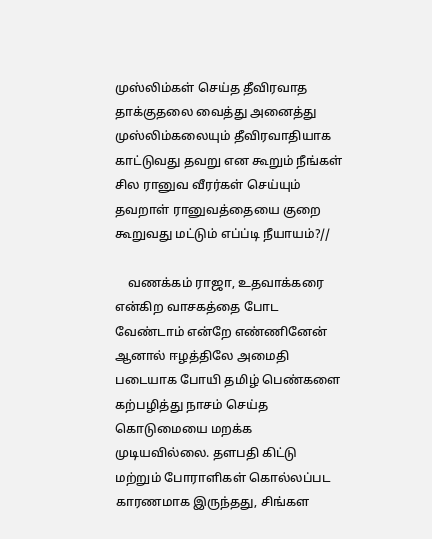முஸ்லிம்கள் செய்த தீவிரவாத தாக்குதலை வைத்து அனைத்து முஸ்லிம்கலையும் தீவிரவாதியாக காட்டுவது தவறு என கூறும் நீங்கள் சில ரானுவ வீரர்கள் செய்யும் தவறாள் ரானுவத்தையை குறை கூறுவது மட்டும் எப்ப்டி நீயாயம்?//

    வணக்கம் ராஜா, உதவாக்கரை என்கிற வாசகத்தை போட வேண்டாம் என்றே எண்ணினேன் ஆனால் ஈழத்திலே அமைதி படையாக போயி தமிழ் பெண்களை கற்பழித்து நாசம் செய்த கொடுமையை மறக்க முடியவில்லை. தளபதி கிட்டு மற்றும் போராளிகள் கொல்லப்பட காரணமாக இருந்தது, சிங்கள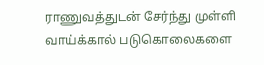ராணுவத்துடன் சேர்ந்து முள்ளி வாய்க்கால் படுகொலைகளை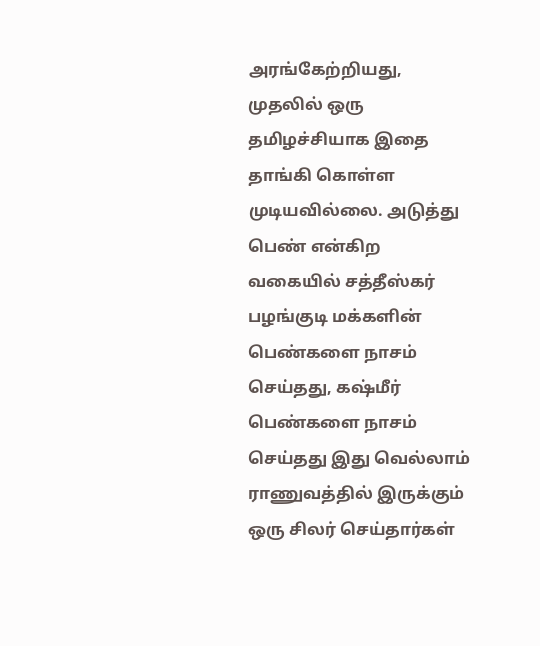அரங்கேற்றியது, முதலில் ஒரு தமிழச்சியாக இதை தாங்கி கொள்ள முடியவில்லை. அடுத்து பெண் என்கிற வகையில் சத்தீஸ்கர் பழங்குடி மக்களின் பெண்களை நாசம் செய்தது, கஷ்மீர் பெண்களை நாசம் செய்தது இது வெல்லாம் ராணுவத்தில் இருக்கும் ஒரு சிலர் செய்தார்கள்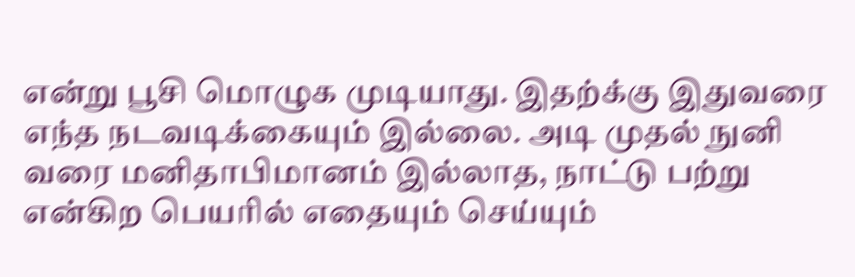என்று பூசி மொழுக முடியாது. இதற்க்கு இதுவரை எந்த நடவடிக்கையும் இல்லை. அடி முதல் நுனி வரை மனிதாபிமானம் இல்லாத, நாட்டு பற்று என்கிற பெயரில் எதையும் செய்யும்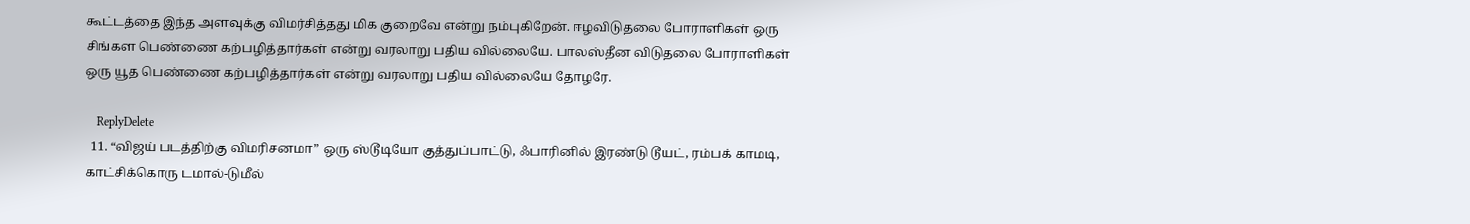கூட்டத்தை இந்த அளவுக்கு விமர்சித்தது மிக குறைவே என்று நம்புகிறேன். ஈழவிடுதலை போராளிகள் ஒரு சிங்கள பெண்ணை கற்பழித்தார்கள் என்று வரலாறு பதிய வில்லையே. பாலஸ்தீன விடுதலை போராளிகள் ஒரு யூத பெண்ணை கற்பழித்தார்கள் என்று வரலாறு பதிய வில்லையே தோழரே.

    ReplyDelete
  11. “விஜய் படத்திற்கு விமரிசனமா” ஒரு ஸ்டூடியோ குத்துப்பாட்டு, ஃபாரினில் இரண்டு டூயட், ரம்பக் காமடி, காட்சிக்கொரு டமால்-டுமீல்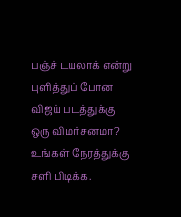பஞ்ச் டயலாக் என்று புளித்துப் போன விஜய் படத்துக்கு ஒரு விமர்சனமா? உங்கள் நேரத்துக்கு சளி பிடிக்க.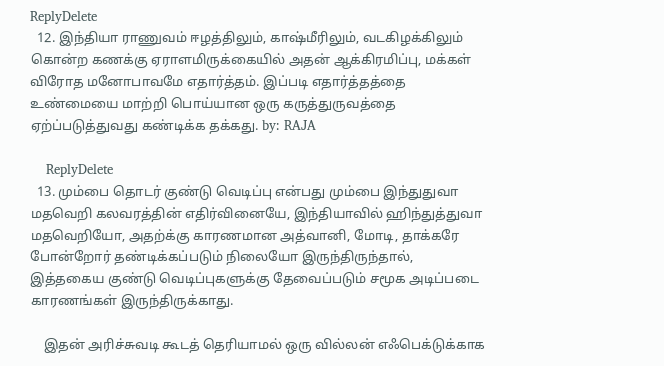ReplyDelete
  12. இந்தியா ராணுவம் ஈழத்திலும், காஷ்மீரிலும், வடகிழக்கிலும் கொன்ற கணக்கு ஏராளமிருக்கையில் அதன் ஆக்கிரமிப்பு, மக்கள் விரோத மனோபாவமே எதார்த்தம். இப்படி எதார்த்தத்தை உண்மையை மாற்றி பொய்யான ஒரு கருத்துருவத்தை ஏற்ப்படுத்துவது கண்டிக்க தக்கது. by: RAJA

    ReplyDelete
  13. மும்பை தொடர் குண்டு வெடிப்பு என்பது மும்பை இந்துதுவா மதவெறி கலவரத்தின் எதிர்வினையே, இந்தியாவில் ஹிந்துத்துவா மதவெறியோ, அதற்க்கு காரணமான அத்வானி, மோடி, தாக்கரே போன்றோர் தண்டிக்கப்படும் நிலையோ இருந்திருந்தால், இத்தகைய குண்டு வெடிப்புகளுக்கு தேவைப்படும் சமூக அடிப்படை காரணங்கள் இருந்திருக்காது.

    இதன் அரிச்சுவடி கூடத் தெரியாமல் ஒரு வில்லன் எஃபெக்டுக்காக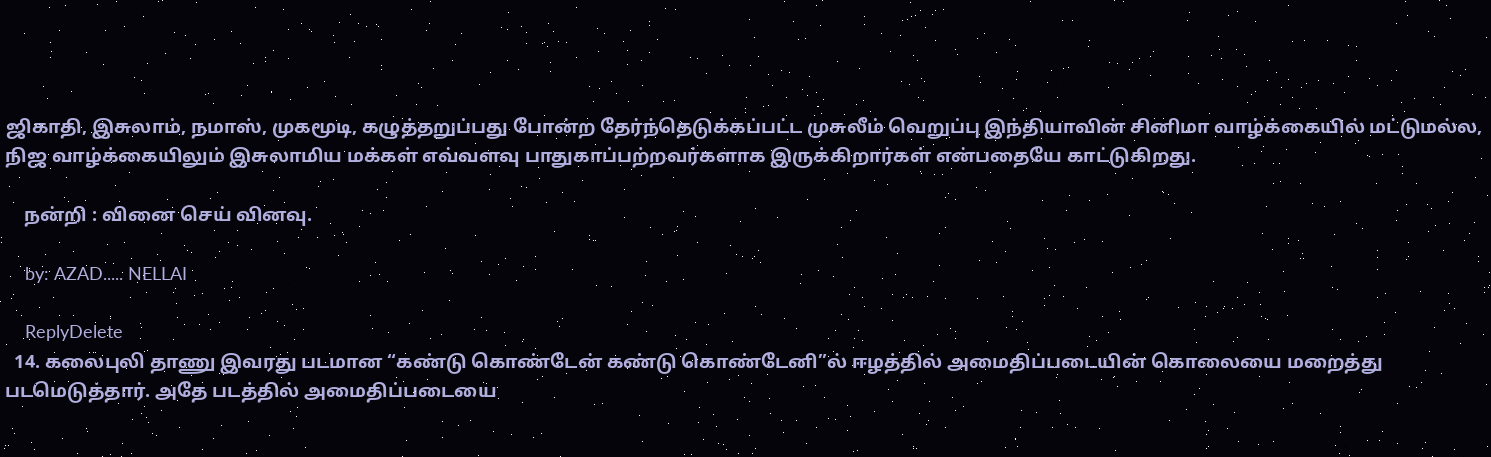ஜிகாதி, இசுலாம், நமாஸ், முகமூடி, கழுத்தறுப்பது போன்ற தேர்ந்தெடுக்கப்பட்ட முசுலீம் வெறுப்பு இந்தியாவின் சினிமா வாழ்க்கையில் மட்டுமல்ல, நிஜ வாழ்க்கையிலும் இசுலாமிய மக்கள் எவ்வளவு பாதுகாப்பற்றவர்களாக இருக்கிறார்கள் என்பதையே காட்டுகிறது.

    நன்றி : வினை செய் வினவு.

    by: AZAD..... NELLAI

    ReplyDelete
  14. கலைபுலி தாணு இவரது படமான “கண்டு கொண்டேன் கண்டு கொண்டேனி”ல் ஈழத்தில் அமைதிப்படையின் கொலையை மறைத்து படமெடுத்தார். அதே படத்தில் அமைதிப்படையை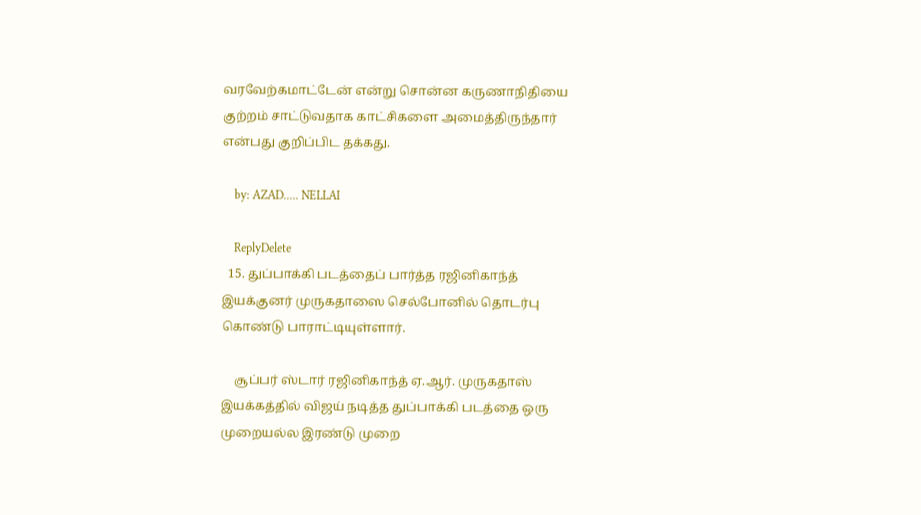வரவேற்கமாட்டேன் என்று சொன்ன கருணாநிதியை குற்றம் சாட்டுவதாக காட்சிகளை அமைத்திருந்தார் என்பது குறிப்பிட தக்கது.

    by: AZAD..... NELLAI

    ReplyDelete
  15. துப்பாக்கி படத்தைப் பார்த்த ரஜினிகாந்த் இயக்குனர் முருகதாஸை செல்போனில் தொடர்பு கொண்டு பாராட்டியுள்ளார்.

    சூப்பர் ஸ்டார் ரஜினிகாந்த் ஏ.ஆர். முருகதாஸ் இயக்கத்தில் விஜய் நடித்த துப்பாக்கி படத்தை ஒரு முறையல்ல இரண்டு முறை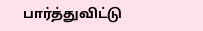பார்த்துவிட்டு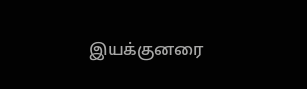இயக்குனரை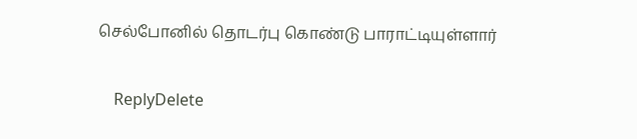செல்போனில் தொடர்பு கொண்டு பாராட்டியுள்ளார்

    ReplyDelete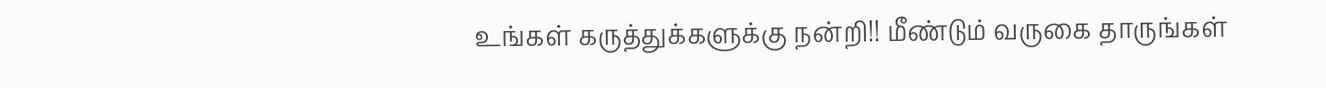உங்கள் கருத்துக்களுக்கு நன்றி!! மீண்டும் வருகை தாருங்கள்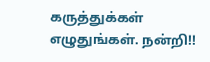கருத்துக்கள் எழுதுங்கள். நன்றி!!